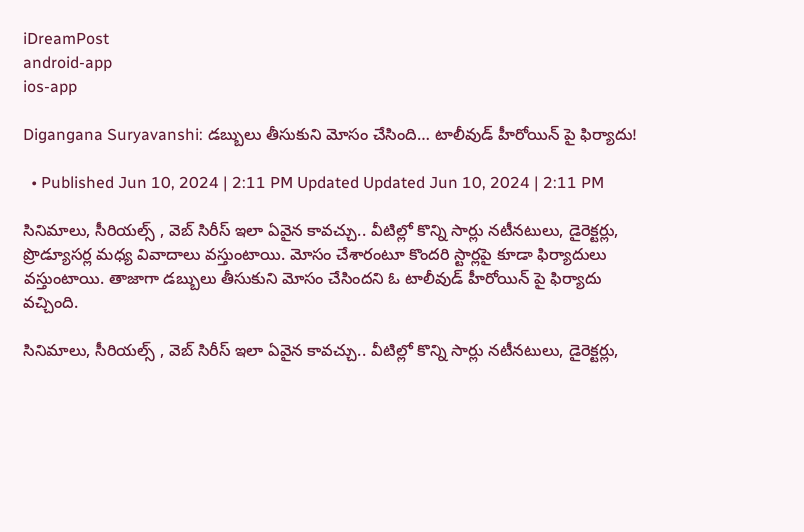iDreamPost
android-app
ios-app

Digangana Suryavanshi: డబ్బులు తీసుకుని మోసం చేసింది… టాలీవుడ్ హీరోయిన్ పై ఫిర్యాదు!

  • Published Jun 10, 2024 | 2:11 PM Updated Updated Jun 10, 2024 | 2:11 PM

సినిమాలు, సీరియల్స్ , వెబ్ సిరీస్ ఇలా ఏవైన కావచ్చు.. వీటిల్లో కొన్ని సార్లు నటీనటులు, డైరెక్టర్లు, ప్రొడ్యూసర్ల మధ్య వివాదాలు వస్తుంటాయి. మోసం చేశారంటూ కొందరి స్టార్లపై కూడా ఫిర్యాదులు వస్తుంటాయి. తాజాగా డబ్బులు తీసుకుని మోసం చేసిందని ఓ టాలీవుడ్ హీరోయిన్ పై ఫిర్యాదు వచ్చింది.

సినిమాలు, సీరియల్స్ , వెబ్ సిరీస్ ఇలా ఏవైన కావచ్చు.. వీటిల్లో కొన్ని సార్లు నటీనటులు, డైరెక్టర్లు,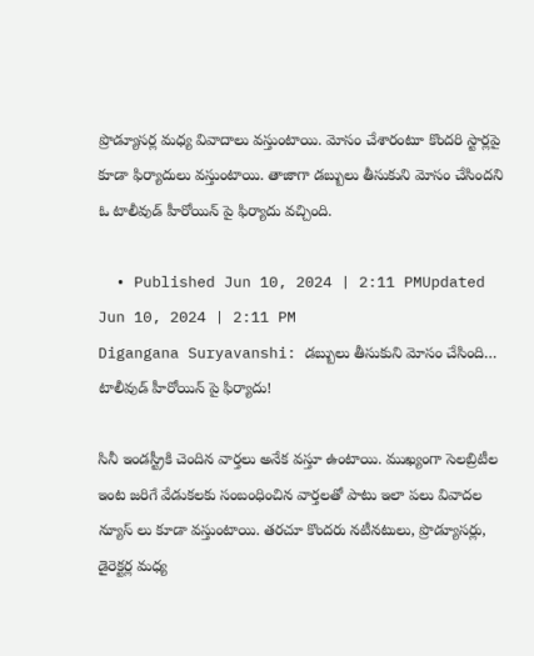ప్రొడ్యూసర్ల మధ్య వివాదాలు వస్తుంటాయి. మోసం చేశారంటూ కొందరి స్టార్లపై కూడా ఫిర్యాదులు వస్తుంటాయి. తాజాగా డబ్బులు తీసుకుని మోసం చేసిందని ఓ టాలీవుడ్ హీరోయిన్ పై ఫిర్యాదు వచ్చింది.

  • Published Jun 10, 2024 | 2:11 PMUpdated Jun 10, 2024 | 2:11 PM
Digangana Suryavanshi: డబ్బులు తీసుకుని మోసం చేసింది… టాలీవుడ్ హీరోయిన్ పై ఫిర్యాదు!

సినీ ఇండస్ట్రీకి చెందిన వార్తలు అనేక వస్తూ ఉంటాయి. ముఖ్యంగా సెలబ్రిటీల ఇంట జరిగే వేడుకలకు సంబంధించిన వార్తలతో పాటు ఇలా పలు వివాదల న్యూస్ లు కూడా వస్తుంటాయి. తరచూ కొందరు నటీనటులు, ప్రొడ్యూసర్లు, డైరెక్టర్ల మధ్య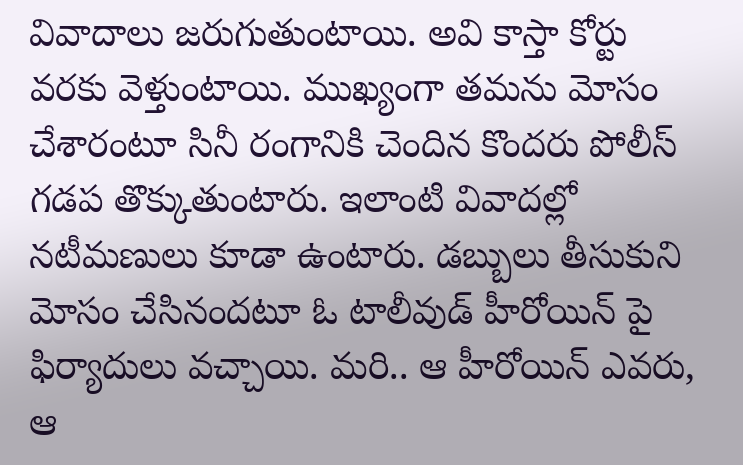వివాదాలు జరుగుతుంటాయి. అవి కాస్తా కోర్టు వరకు వెళ్తుంటాయి. ముఖ్యంగా తమను మోసం చేశారంటూ సినీ రంగానికి చెందిన కొందరు పోలీస్ గడప తొక్కుతుంటారు. ఇలాంటి వివాదల్లో నటీమణులు కూడా ఉంటారు. డబ్బులు తీసుకుని మోసం చేసినందటూ ఓ టాలీవుడ్ హీరోయిన్ పై ఫిర్యాదులు వచ్చాయి. మరి.. ఆ హీరోయిన్ ఎవరు, ఆ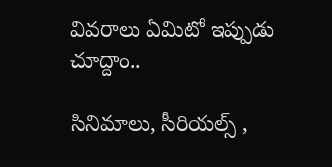వివరాలు ఏమిటో ఇప్పుడు చూద్దాం..

సినిమాలు, సీరియల్స్ ,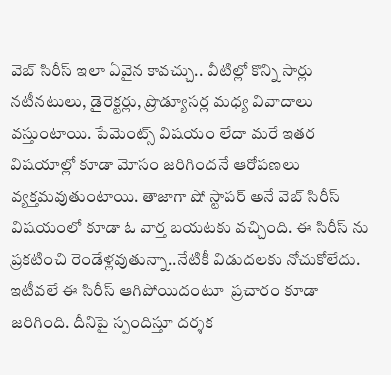వెబ్ సిరీస్ ఇలా ఏవైన కావచ్చు.. వీటిల్లో కొన్ని సార్లు నటీనటులు, డైరెక్టర్లు, ప్రొడ్యూసర్ల మధ్య వివాదాలు వస్తుంటాయి. పేమెంట్స్ విషయం లేదా మరే ఇతర విషయాల్లో కూడా మోసం జరిగిందనే ఆరోపణలు వ్యక్తమవుతుంటాయి. తాజాగా షో స్టాపర్ అనే వెబ్ సిరీస్  విషయంలో కూడా ఓ వార్త బయటకు వచ్చింది. ఈ సిరీస్ ను ప్రకటించి రెండేళ్లవుతున్నా..నేటికీ విడుదలకు నోచుకోలేదు. ఇటీవలే ఈ సిరీస్ ఆగిపోయిదంటూ  ప్రచారం కూడా జరిగింది. దీనిపై స్పందిస్తూ దర్శక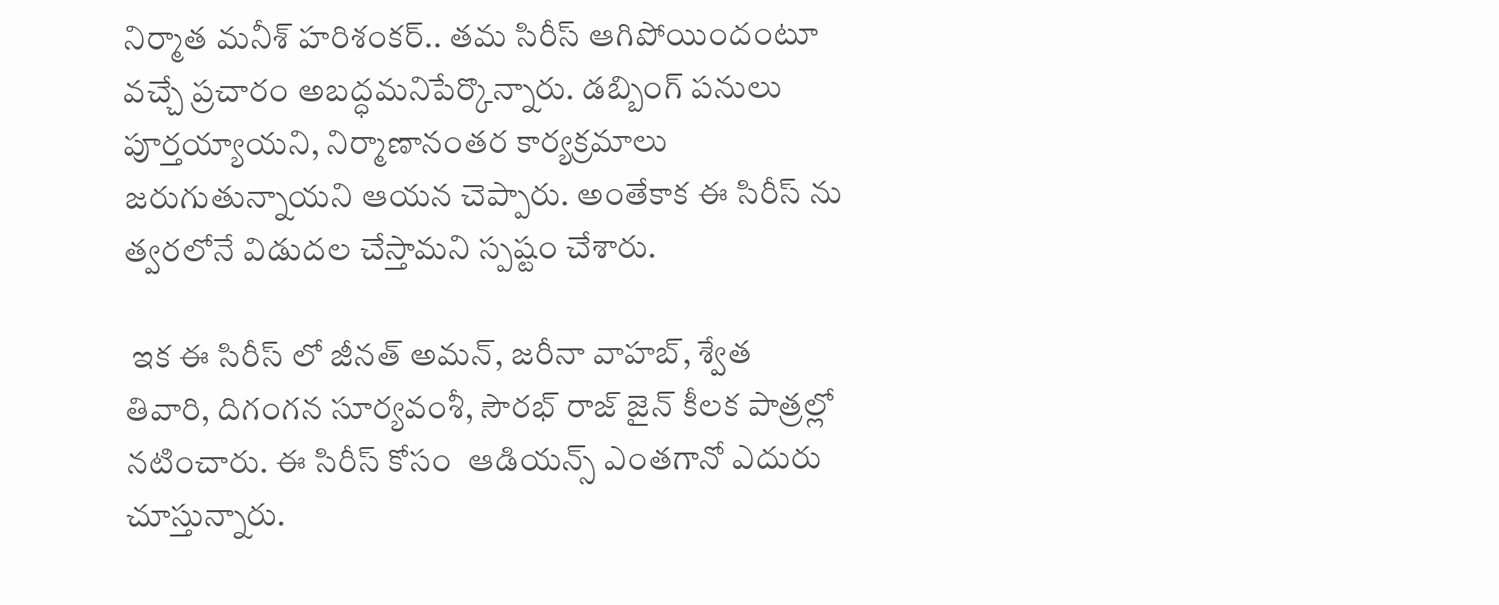నిర్మాత మనీశ్ హరిశంకర్.. తమ సిరీస్ ఆగిపోయిందంటూ వచ్చే ప్రచారం అబద్ధమనిపేర్కొన్నారు. డబ్బింగ్‌ పనులు పూర్తయ్యాయని, నిర్మాణానంతర కార్యక్రమాలు జరుగుతున్నాయని ఆయన చెప్పారు. అంతేకాక ఈ సిరీస్ ను త్వరలోనే విడుదల చేస్తామని స్పష్టం చేశారు.

 ఇక ఈ సిరీస్ లో జీనత్‌ అమన్‌, జరీనా వాహబ్‌, శ్వేత తివారి, దిగంగన సూర్యవంశీ, సౌరభ్‌ రాజ్‌ జైన్‌ కీలక పాత్రల్లో నటించారు. ఈ సిరీస్ కోసం  ఆడియన్స్ ఎంతగానో ఎదురు చూస్తున్నారు.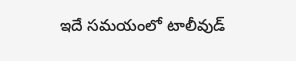ఇదే సమయంలో టాలీవుడ్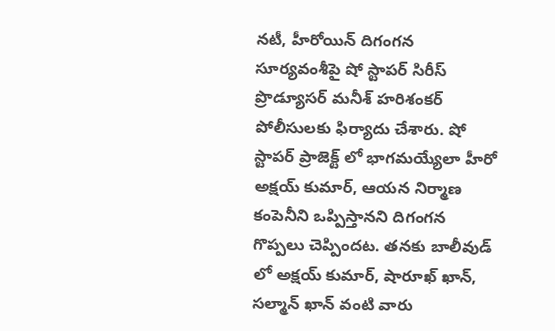నటీ, హీరోయిన్‌ దిగంగన సూర్యవంశీపై షో స్టాపర్ సిరీస్ ప్రొడ్యూసర్ మనీశ్‌ హరిశంకర్‌ పోలీసులకు ఫిర్యాదు చేశారు. షో స్టాపర్‌ ప్రాజెక్ట్‌ లో భాగమయ్యేలా హీరో అక్షయ్‌ కుమార్‌, ఆయన నిర్మాణ కంపెనీని ఒప్పిస్తానని దిగంగన గొప్పలు చెప్పిందట. తనకు బాలీవుడ్ లో అక్షయ్‌ కుమార్‌, షారూఖ్‌ ఖాన్‌, సల్మాన్‌ ఖాన్‌ వంటి వారు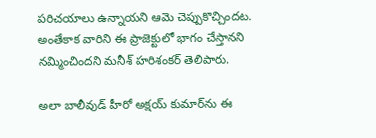పరిచయాలు ఉన్నాయని ఆమె చెప్పుకొచ్చిందట. అంతేకాక వారిని ఈ ప్రాజెక్టులో భాగం చేస్తానని నమ్మించిందని మనీశ్ హరిశంకర్ తెలిపారు.

అలా బాలీవుడ్ హీరో అక్షయ్‌ కుమార్‌ను ఈ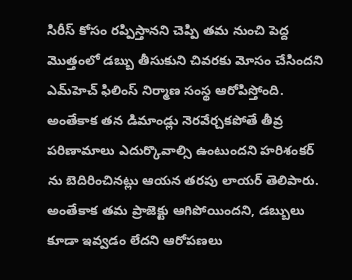సిరీస్ కోసం రప్పిస్తానని చెప్పి తమ నుంచి పెద్ద మొత్తంలో డబ్బు తీసుకుని చివరకు మోసం చేసిందని ఎమ్‌హెచ్‌ ఫిలింస్‌ నిర్మాణ సంస్థ ఆరోపిస్తోంది. అంతేకాక తన డిమాండ్లు నెరవేర్చకపోతే తీవ్ర పరిణామాలు ఎదుర్కొవాల్సి ఉంటుందని హరిశంకర్ ను బెదిరించినట్లు ఆయన తరపు లాయర్ తెలిపారు. అంతేకాక తమ ప్రాజెక్టు ఆగిపోయిందని, డబ్బులు కూడా ఇవ్వడం లేదని ఆరోపణలు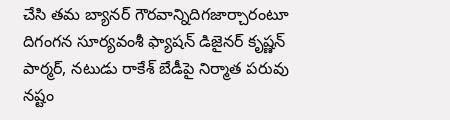చేసి తమ బ్యానర్‌ గౌరవాన్నిదిగజార్చారంటూ దిగంగన సూర్యవంశీ ఫ్యాషన్‌ డిజైనర్‌ కృష్ణన్‌ పార్మర్‌, నటుడు రాకేశ్‌ బేడీపై నిర్మాత పరువు నష్టం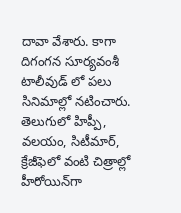దావా వేశారు. కాగా దిగంగన సూర్యవంశీ టాలీవుడ్ లో పలు సినిమాల్లో నటించారు. తెలుగులో హిప్పీ, వలయం, సిటీమార్‌, క్రేజీఫెలో వంటి చిత్రాల్లో హీరోయిన్‌గా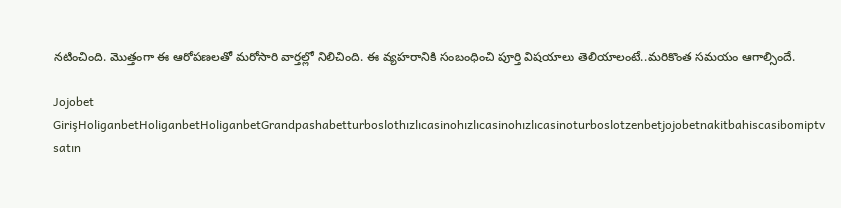నటించింది. మొత్తంగా ఈ ఆరోపణలతో మరోసారి వార్తల్లో నిలిచింది. ఈ వ్యహరానికి సంబంధించి పూర్తి విషయాలు తెలియాలంటే..మరికొంత సమయం ఆగాల్సిందే.

Jojobet GirişHoliganbetHoliganbetHoliganbetGrandpashabetturboslothızlıcasinohızlıcasinohızlıcasinoturboslotzenbetjojobetnakitbahiscasibomiptv satın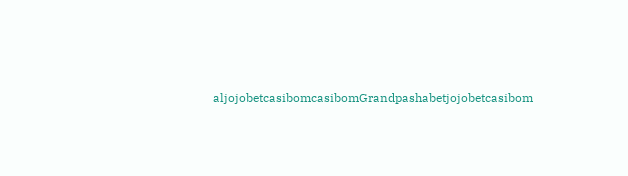aljojobetcasibomcasibomGrandpashabetjojobetcasibom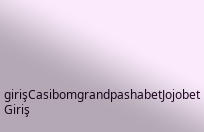girişCasibomgrandpashabetJojobet Giriş